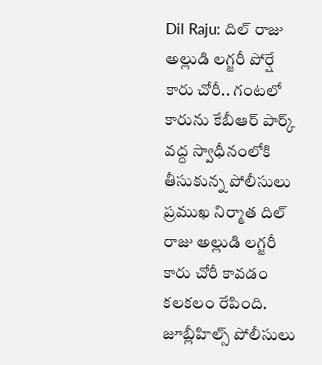Dil Raju: దిల్ రాజు అల్లుడి లగ్జరీ పోర్షే కారు చోరీ.. గంటలో కారును కేబీఆర్ పార్క్ వద్ద స్వాధీనంలోకి తీసుకున్న పోలీసులు
ప్రముఖ నిర్మాత దిల్ రాజు అల్లుడి లగ్జరీ కారు చోరీ కావడం కలకలం రేపింది. జూబ్లీహిల్స్ పోలీసులు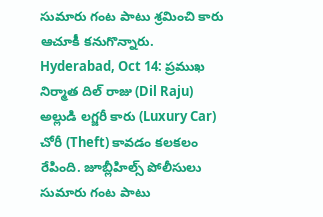సుమారు గంట పాటు శ్రమించి కారు ఆచూకీ కనుగొన్నారు.
Hyderabad, Oct 14: ప్రముఖ నిర్మాత దిల్ రాజు (Dil Raju) అల్లుడి లగ్జరీ కారు (Luxury Car) చోరీ (Theft) కావడం కలకలం రేపింది. జూబ్లీహిల్స్ పోలీసులు సుమారు గంట పాటు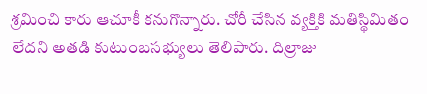శ్రమించి కారు ఆచూకీ కనుగొన్నారు. చోరీ చేసిన వ్యక్తికి మతిస్థిమితం లేదని అతడి కుటుంబసభ్యులు తెలిపారు. దిల్రాజు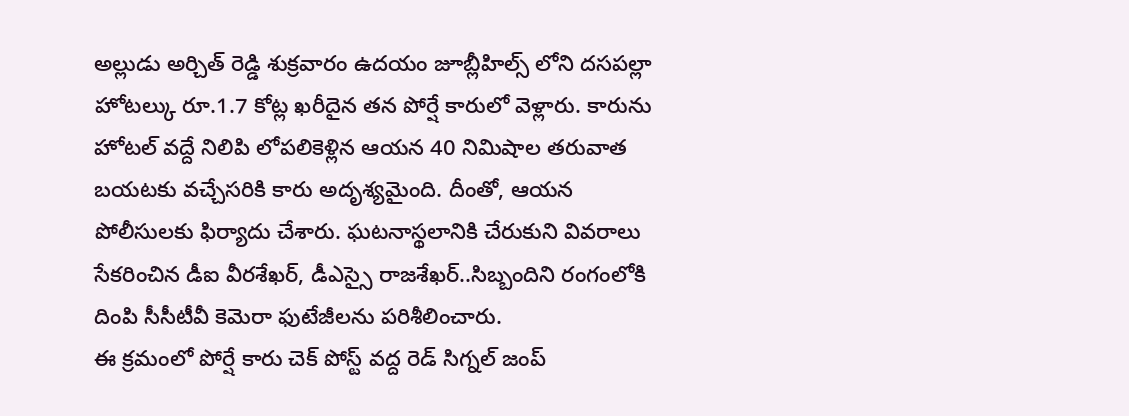అల్లుడు అర్చిత్ రెడ్డి శుక్రవారం ఉదయం జూబ్లీహిల్స్ లోని దసపల్లా హోటల్కు రూ.1.7 కోట్ల ఖరీదైన తన పోర్షే కారులో వెళ్లారు. కారును హోటల్ వద్దే నిలిపి లోపలికెళ్లిన ఆయన 40 నిమిషాల తరువాత బయటకు వచ్చేసరికి కారు అదృశ్యమైంది. దీంతో, ఆయన పోలీసులకు ఫిర్యాదు చేశారు. ఘటనాస్థలానికి చేరుకుని వివరాలు సేకరించిన డీఐ వీరశేఖర్, డీఎస్సై రాజశేఖర్..సిబ్బందిని రంగంలోకి దింపి సీసీటీవీ కెమెరా ఫుటేజీలను పరిశీలించారు.
ఈ క్రమంలో పోర్షే కారు చెక్ పోస్ట్ వద్ద రెడ్ సిగ్నల్ జంప్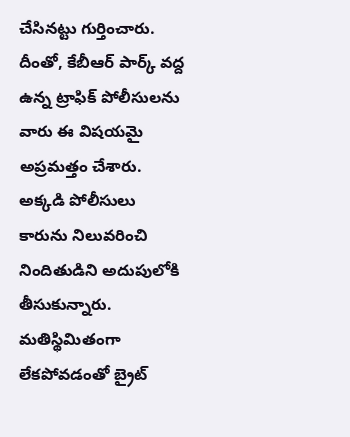చేసినట్టు గుర్తించారు. దీంతో, కేబీఆర్ పార్క్ వద్ద ఉన్న ట్రాఫిక్ పోలీసులను వారు ఈ విషయమై అప్రమత్తం చేశారు. అక్కడి పోలీసులు కారును నిలువరించి నిందితుడిని అదుపులోకి తీసుకున్నారు. మతిస్థిమితంగా లేకపోవడంతో బ్రైట్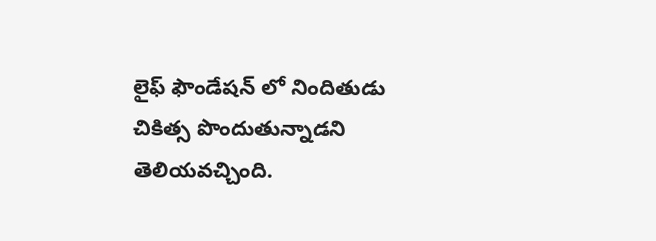లైఫ్ ఫౌండేషన్ లో నిందితుడు చికిత్స పొందుతున్నాడని తెలియవచ్చింది.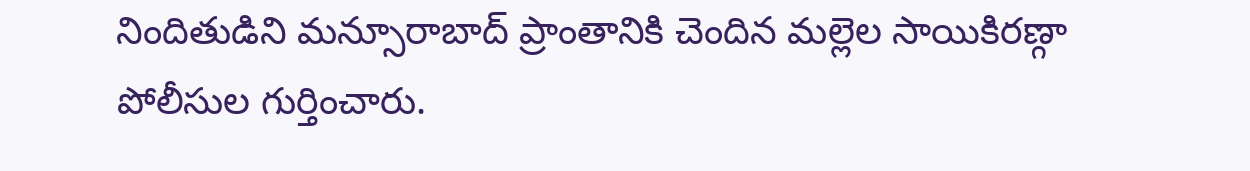నిందితుడిని మన్సూరాబాద్ ప్రాంతానికి చెందిన మల్లెల సాయికిరణ్గా పోలీసుల గుర్తించారు.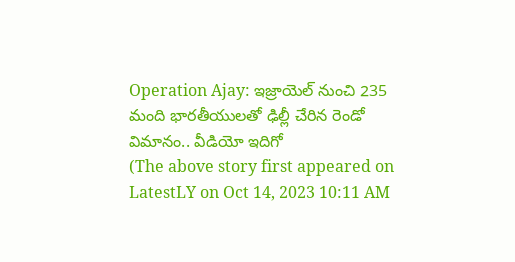Operation Ajay: ఇజ్రాయెల్ నుంచి 235 మంది భారతీయులతో ఢిల్లీ చేరిన రెండో విమానం.. వీడియో ఇదిగో
(The above story first appeared on LatestLY on Oct 14, 2023 10:11 AM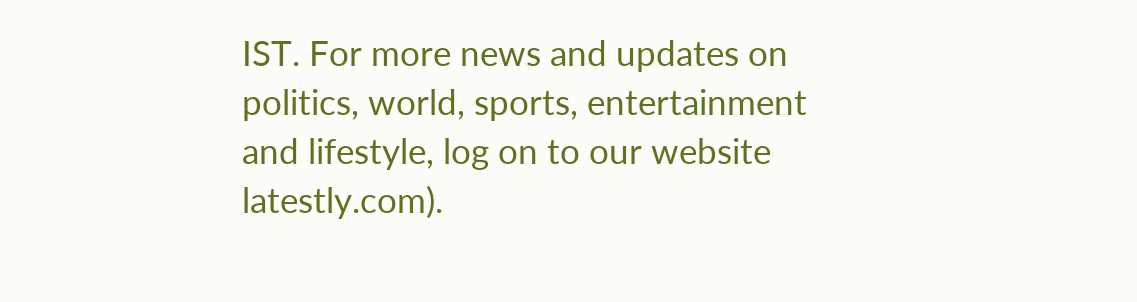IST. For more news and updates on politics, world, sports, entertainment and lifestyle, log on to our website latestly.com).